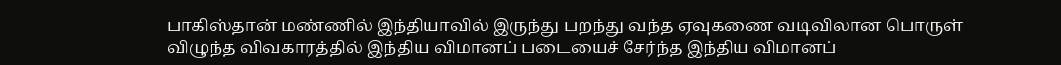பாகிஸ்தான் மண்ணில் இந்தியாவில் இருந்து பறந்து வந்த ஏவுகணை வடிவிலான பொருள் விழுந்த விவகாரத்தில் இந்திய விமானப் படையைச் சேர்ந்த இந்திய விமானப்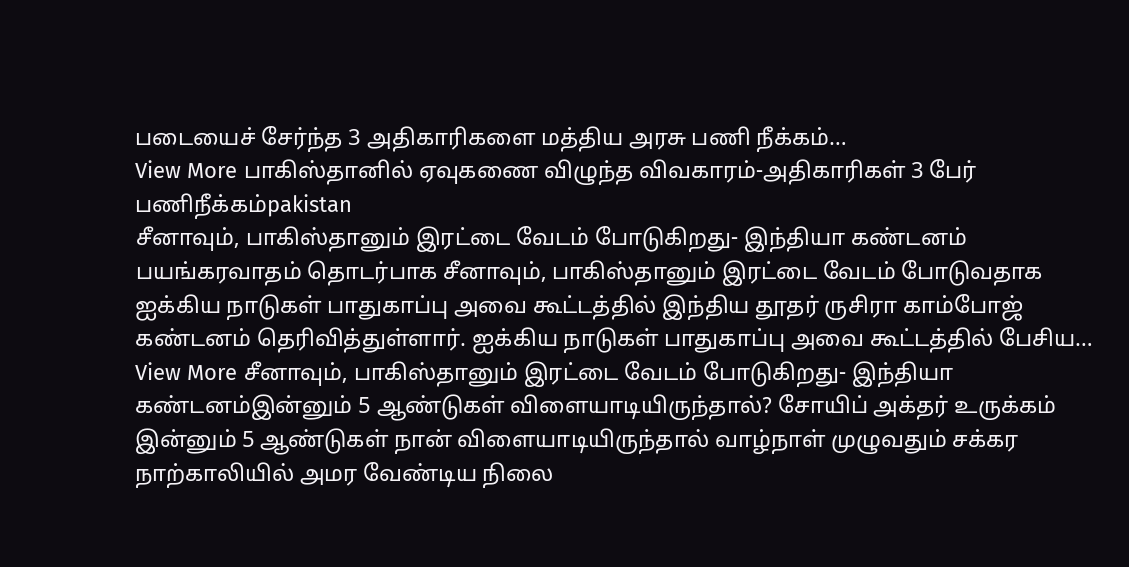படையைச் சேர்ந்த 3 அதிகாரிகளை மத்திய அரசு பணி நீக்கம்…
View More பாகிஸ்தானில் ஏவுகணை விழுந்த விவகாரம்-அதிகாரிகள் 3 பேர் பணிநீக்கம்pakistan
சீனாவும், பாகிஸ்தானும் இரட்டை வேடம் போடுகிறது- இந்தியா கண்டனம்
பயங்கரவாதம் தொடர்பாக சீனாவும், பாகிஸ்தானும் இரட்டை வேடம் போடுவதாக ஐக்கிய நாடுகள் பாதுகாப்பு அவை கூட்டத்தில் இந்திய தூதர் ருசிரா காம்போஜ் கண்டனம் தெரிவித்துள்ளார். ஐக்கிய நாடுகள் பாதுகாப்பு அவை கூட்டத்தில் பேசிய…
View More சீனாவும், பாகிஸ்தானும் இரட்டை வேடம் போடுகிறது- இந்தியா கண்டனம்இன்னும் 5 ஆண்டுகள் விளையாடியிருந்தால்? சோயிப் அக்தர் உருக்கம்
இன்னும் 5 ஆண்டுகள் நான் விளையாடியிருந்தால் வாழ்நாள் முழுவதும் சக்கர நாற்காலியில் அமர வேண்டிய நிலை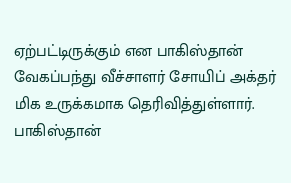ஏற்பட்டிருக்கும் என பாகிஸ்தான் வேகப்பந்து வீச்சாளர் சோயிப் அக்தர் மிக உருக்கமாக தெரிவித்துள்ளார். பாகிஸ்தான்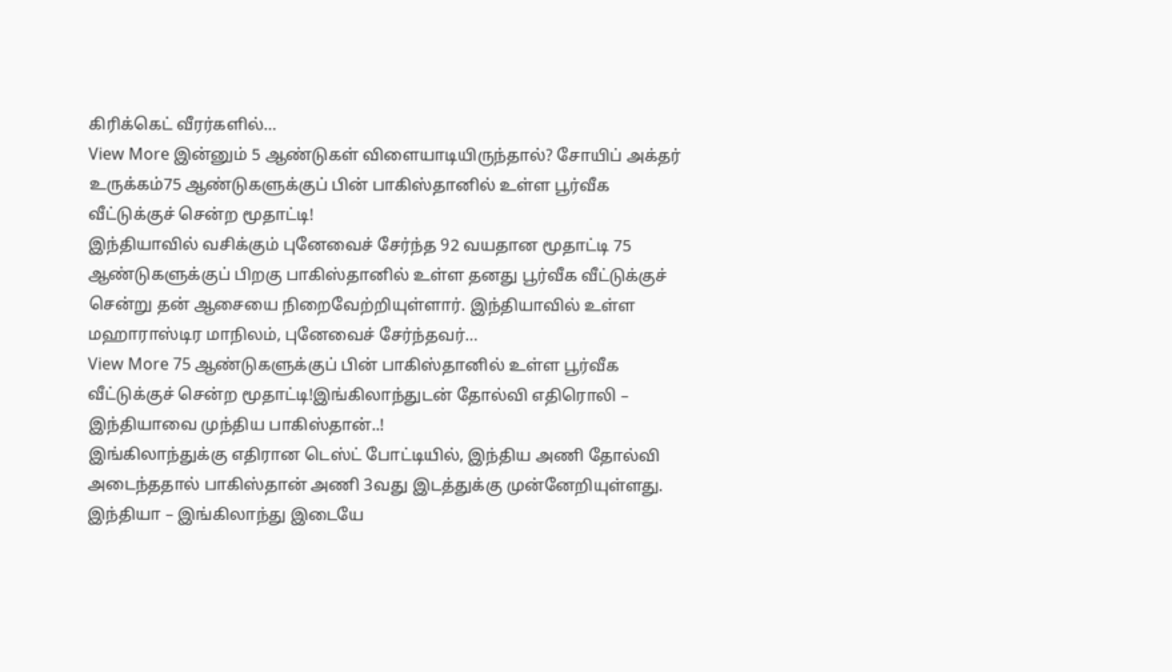கிரிக்கெட் வீரர்களில்…
View More இன்னும் 5 ஆண்டுகள் விளையாடியிருந்தால்? சோயிப் அக்தர் உருக்கம்75 ஆண்டுகளுக்குப் பின் பாகிஸ்தானில் உள்ள பூர்வீக வீட்டுக்குச் சென்ற மூதாட்டி!
இந்தியாவில் வசிக்கும் புனேவைச் சேர்ந்த 92 வயதான மூதாட்டி 75 ஆண்டுகளுக்குப் பிறகு பாகிஸ்தானில் உள்ள தனது பூர்வீக வீட்டுக்குச் சென்று தன் ஆசையை நிறைவேற்றியுள்ளார். இந்தியாவில் உள்ள மஹாராஸ்டிர மாநிலம், புனேவைச் சேர்ந்தவர்…
View More 75 ஆண்டுகளுக்குப் பின் பாகிஸ்தானில் உள்ள பூர்வீக வீட்டுக்குச் சென்ற மூதாட்டி!இங்கிலாந்துடன் தோல்வி எதிரொலி – இந்தியாவை முந்திய பாகிஸ்தான்..!
இங்கிலாந்துக்கு எதிரான டெஸ்ட் போட்டியில், இந்திய அணி தோல்வி அடைந்ததால் பாகிஸ்தான் அணி 3வது இடத்துக்கு முன்னேறியுள்ளது. இந்தியா – இங்கிலாந்து இடையே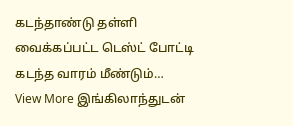கடந்தாண்டு தள்ளி வைக்கப்பட்ட டெஸ்ட் போட்டி கடந்த வாரம் மீண்டும்…
View More இங்கிலாந்துடன்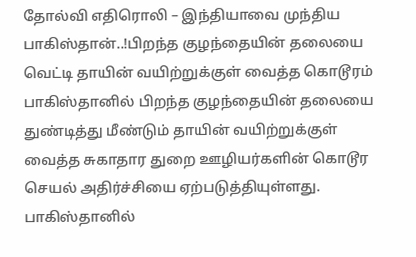தோல்வி எதிரொலி – இந்தியாவை முந்திய பாகிஸ்தான்..!பிறந்த குழந்தையின் தலையை வெட்டி தாயின் வயிற்றுக்குள் வைத்த கொடூரம்
பாகிஸ்தானில் பிறந்த குழந்தையின் தலையை துண்டித்து மீண்டும் தாயின் வயிற்றுக்குள் வைத்த சுகாதார துறை ஊழியர்களின் கொடூர செயல் அதிர்ச்சியை ஏற்படுத்தியுள்ளது. பாகிஸ்தானில்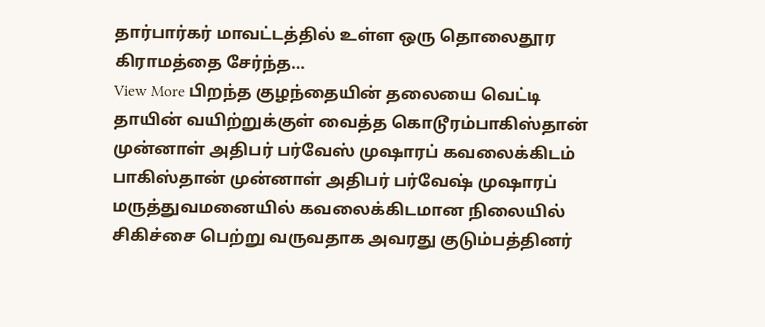தார்பார்கர் மாவட்டத்தில் உள்ள ஒரு தொலைதூர கிராமத்தை சேர்ந்த…
View More பிறந்த குழந்தையின் தலையை வெட்டி தாயின் வயிற்றுக்குள் வைத்த கொடூரம்பாகிஸ்தான் முன்னாள் அதிபர் பர்வேஸ் முஷாரப் கவலைக்கிடம்
பாகிஸ்தான் முன்னாள் அதிபர் பர்வேஷ் முஷாரப் மருத்துவமனையில் கவலைக்கிடமான நிலையில் சிகிச்சை பெற்று வருவதாக அவரது குடும்பத்தினர்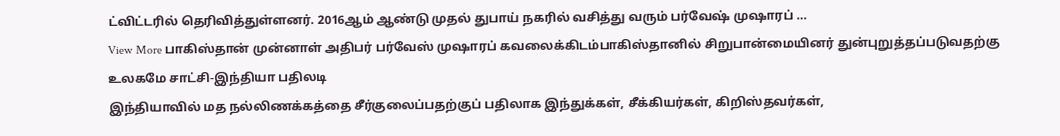ட்விட்டரில் தெரிவித்துள்ளனர். 2016ஆம் ஆண்டு முதல் துபாய் நகரில் வசித்து வரும் பர்வேஷ் முஷாரப் …
View More பாகிஸ்தான் முன்னாள் அதிபர் பர்வேஸ் முஷாரப் கவலைக்கிடம்பாகிஸ்தானில் சிறுபான்மையினர் துன்புறுத்தப்படுவதற்கு உலகமே சாட்சி-இந்தியா பதிலடி
இந்தியாவில் மத நல்லிணக்கத்தை சீர்குலைப்பதற்குப் பதிலாக இந்துக்கள், சீக்கியர்கள், கிறிஸ்தவர்கள்,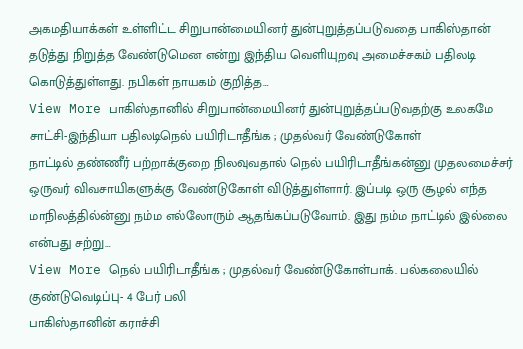அகமதியாக்கள் உள்ளிட்ட சிறுபான்மையினர் துன்புறுத்தப்படுவதை பாகிஸ்தான் தடுத்து நிறுத்த வேண்டுமென என்று இந்திய வெளியுறவு அமைச்சகம் பதிலடி கொடுத்துள்ளது. நபிகள் நாயகம் குறித்த…
View More பாகிஸ்தானில் சிறுபான்மையினர் துன்புறுத்தப்படுவதற்கு உலகமே சாட்சி-இந்தியா பதிலடிநெல் பயிரிடாதீங்க ; முதல்வர் வேண்டுகோள்
நாட்டில் தண்ணீர் பற்றாக்குறை நிலவுவதால் நெல் பயிரிடாதீங்கன்னு முதலமைச்சர் ஒருவர் விவசாயிகளுக்கு வேண்டுகோள் விடுத்துள்ளார். இப்படி ஒரு சூழல் எந்த மாநிலத்தில்ன்னு நம்ம எல்லோரும் ஆதங்கப்படுவோம். இது நம்ம நாட்டில் இல்லை என்பது சற்று…
View More நெல் பயிரிடாதீங்க ; முதல்வர் வேண்டுகோள்பாக். பல்கலையில் குண்டுவெடிப்பு- 4 பேர் பலி
பாகிஸ்தானின் கராச்சி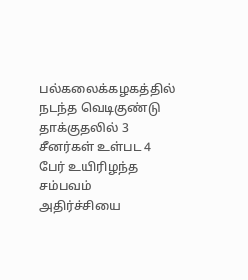பல்கலைக்கழகத்தில் நடந்த வெடிகுண்டு தாக்குதலில் 3 சீனர்கள் உள்பட 4 பேர் உயிரிழந்த சம்பவம் அதிர்ச்சியை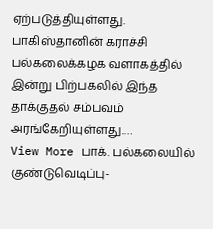ஏற்படுத்தியுள்ளது. பாகிஸ்தானின் கராச்சி பல்கலைக்கழக வளாகத்தில் இன்று பிற்பகலில் இந்த தாக்குதல் சம்பவம் அரங்கேறியுள்ளது.…
View More பாக். பல்கலையில் குண்டுவெடிப்பு-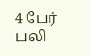4 பேர் பலி